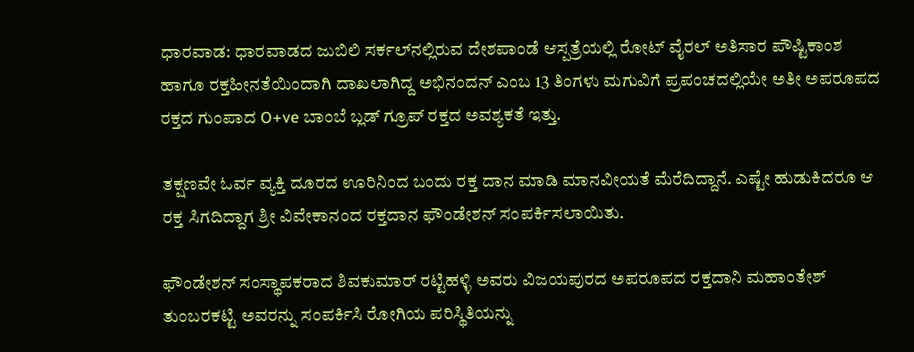ಧಾರವಾಡ: ಧಾರವಾಡದ ಜುಬಿಲಿ ಸರ್ಕಲ್‌ನಲ್ಲಿರುವ ದೇಶಪಾಂಡೆ ಆಸ್ಪತ್ರೆಯಲ್ಲಿ ರೋಟ್ ವೈರಲ್ ಅತಿಸಾರ ಪೌಷ್ಟಿಕಾಂಶ ಹಾಗೂ ರಕ್ತಹೀನತೆಯಿಂದಾಗಿ ದಾಖಲಾಗಿದ್ದ ಅಭಿನಂದನ್ ಎಂಬ 13 ತಿಂಗಳು ಮಗುವಿಗೆ ಪ್ರಪಂಚದಲ್ಲಿಯೇ ಅತೀ ಅಪರೂಪದ ರಕ್ತದ ಗುಂಪಾದ O+ve ಬಾಂಬೆ ಬ್ಲಡ್ ಗ್ರೂಪ್ ರಕ್ತದ ಅವಶ್ಯಕತೆ ಇತ್ತು.

ತಕ್ಷಣವೇ ಓರ್ವ ವ್ಯಕ್ತಿ ದೂರದ ಊರಿನಿಂದ ಬಂದು ರಕ್ತ ದಾನ ಮಾಡಿ ಮಾನವೀಯತೆ ಮೆರೆದಿದ್ದಾನೆ. ಎಷ್ಟೇ ಹುಡುಕಿದರೂ ಆ ರಕ್ತ ಸಿಗದಿದ್ದಾಗ ಶ್ರೀ ವಿವೇಕಾನಂದ ರಕ್ತದಾನ ಫೌಂಡೇಶನ್ ಸಂಪರ್ಕಿಸಲಾಯಿತು.

ಫೌಂಡೇಶನ್ ಸಂಸ್ಥಾಪಕರಾದ ಶಿವಕುಮಾರ್ ರಟ್ಟಿಹಳ್ಳಿ ಅವರು ವಿಜಯಪುರದ ಅಪರೂಪದ ರಕ್ತದಾನಿ ಮಹಾಂತೇಶ್ ತುಂಬರಕಟ್ಟಿ ಅವರನ್ನು ಸಂಪರ್ಕಿಸಿ ರೋಗಿಯ ಪರಿಸ್ಥಿತಿಯನ್ನು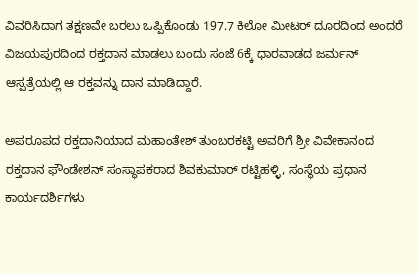ವಿವರಿಸಿದಾಗ ತಕ್ಷಣವೇ ಬರಲು ಒಪ್ಪಿಕೊಂಡು 197.7 ಕಿಲೋ ಮೀಟರ್ ದೂರದಿಂದ ಅಂದರೆ ವಿಜಯಪುರದಿಂದ ರಕ್ತದಾನ ಮಾಡಲು ಬಂದು ಸಂಜೆ 6ಕ್ಕೆ ಧಾರವಾಡದ ಜರ್ಮನ್ ಆಸ್ಪತ್ರೆಯಲ್ಲಿ ಆ ರಕ್ತವನ್ನು ದಾನ ಮಾಡಿದ್ದಾರೆ.

ಅಪರೂಪದ ರಕ್ತದಾನಿಯಾದ ಮಹಾಂತೇಶ್ ತುಂಬರಕಟ್ಟಿ ಅವರಿಗೆ ಶ್ರೀ ವಿವೇಕಾನಂದ ರಕ್ತದಾನ ಫೌಂಡೇಶನ್ ಸಂಸ್ಥಾಪಕರಾದ ಶಿವಕುಮಾರ್ ರಟ್ಟಿಹಳ್ಳಿ, ಸಂಸ್ಥೆಯ ಪ್ರಧಾನ ಕಾರ್ಯದರ್ಶಿಗಳು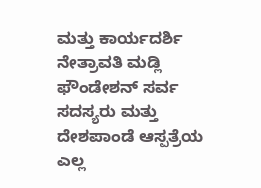ಮತ್ತು ಕಾರ್ಯದರ್ಶಿ ನೇತ್ರಾವತಿ ಮಡ್ಲಿ ಫೌಂಡೇಶನ್ ಸರ್ವ ಸದಸ್ಯರು ಮತ್ತು ದೇಶಪಾಂಡೆ ಆಸ್ಪತ್ರೆಯ ಎಲ್ಲ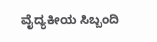ವೈದ್ಯಕೀಯ ಸಿಬ್ಬಂದಿ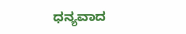ಧನ್ಯವಾದ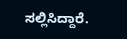ಸಲ್ಲಿಸಿದ್ದಾರೆ.